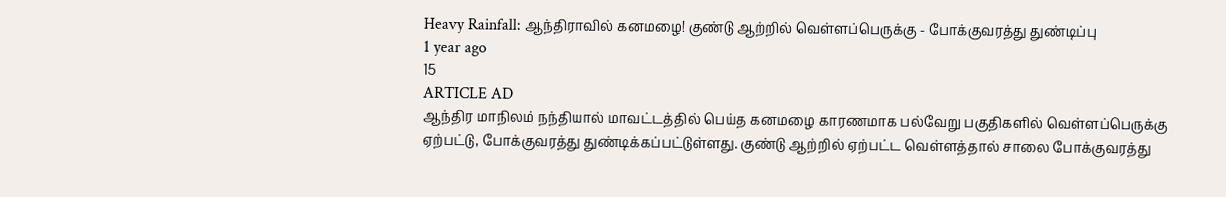Heavy Rainfall: ஆந்திராவில் கனமழை! குண்டு ஆற்றில் வெள்ளப்பெருக்கு - போக்குவரத்து துண்டிப்பு
1 year ago
15
ARTICLE AD
ஆந்திர மாநிலம் நந்தியால் மாவட்டத்தில் பெய்த கனமழை காரணமாக பல்வேறு பகுதிகளில் வெள்ளப்பெருக்கு ஏற்பட்டு, போக்குவரத்து துண்டிக்கப்பட்டுள்ளது. குண்டு ஆற்றில் ஏற்பட்ட வெள்ளத்தால் சாலை போக்குவரத்து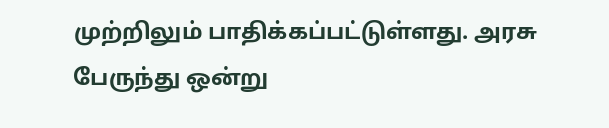முற்றிலும் பாதிக்கப்பட்டுள்ளது. அரசு பேருந்து ஒன்று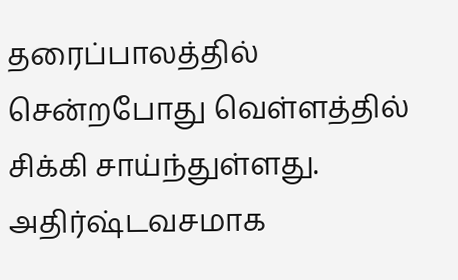தரைப்பாலத்தில் சென்றபோது வெள்ளத்தில் சிக்கி சாய்ந்துள்ளது. அதிர்ஷ்டவசமாக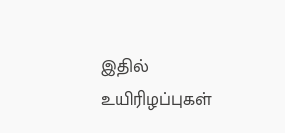இதில் உயிரிழப்புகள்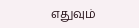எதுவும்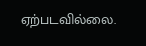ஏற்படவில்லை.